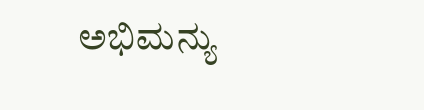ಅಭಿಮನ್ಯು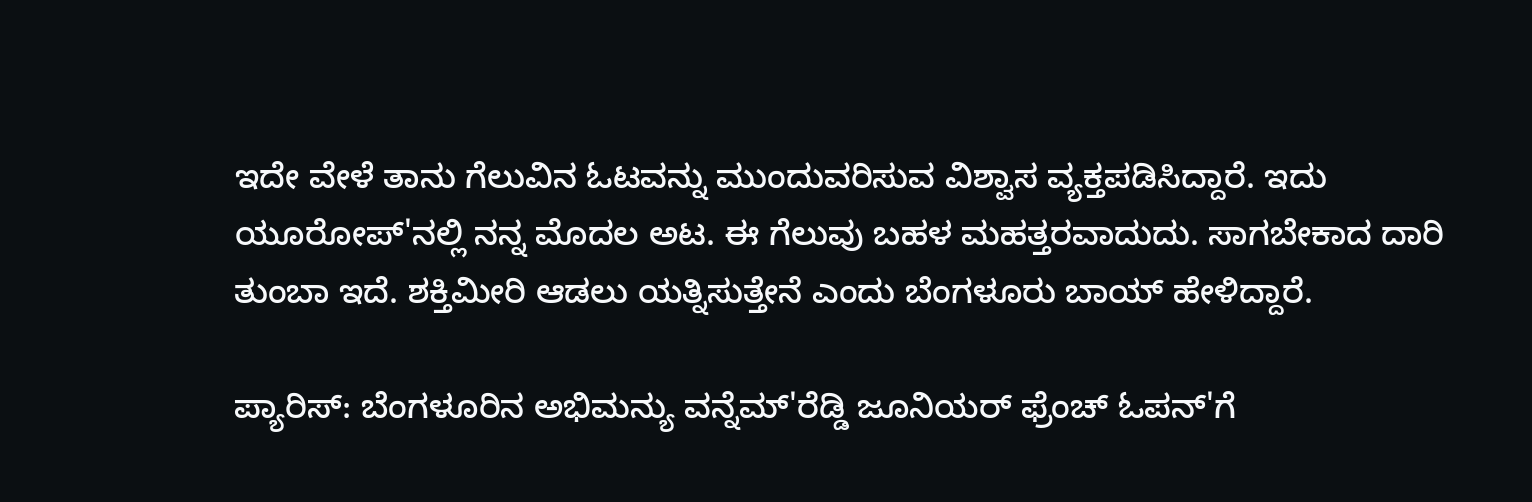ಇದೇ ವೇಳೆ ತಾನು ಗೆಲುವಿನ ಓಟವನ್ನು ಮುಂದುವರಿಸುವ ವಿಶ್ವಾಸ ವ್ಯಕ್ತಪಡಿಸಿದ್ದಾರೆ. ಇದು ಯೂರೋಪ್'ನಲ್ಲಿ ನನ್ನ ಮೊದಲ ಅಟ. ಈ ಗೆಲುವು ಬಹಳ ಮಹತ್ತರವಾದುದು. ಸಾಗಬೇಕಾದ ದಾರಿ ತುಂಬಾ ಇದೆ. ಶಕ್ತಿಮೀರಿ ಆಡಲು ಯತ್ನಿಸುತ್ತೇನೆ ಎಂದು ಬೆಂಗಳೂರು ಬಾಯ್ ಹೇಳಿದ್ದಾರೆ.

ಪ್ಯಾರಿಸ್: ಬೆಂಗಳೂರಿನ ಅಭಿಮನ್ಯು ವನ್ನೆಮ್‌'ರೆಡ್ಡಿ ಜೂನಿಯರ್‌ ಫ್ರೆಂಚ್‌ ಓಪನ್‌'ಗೆ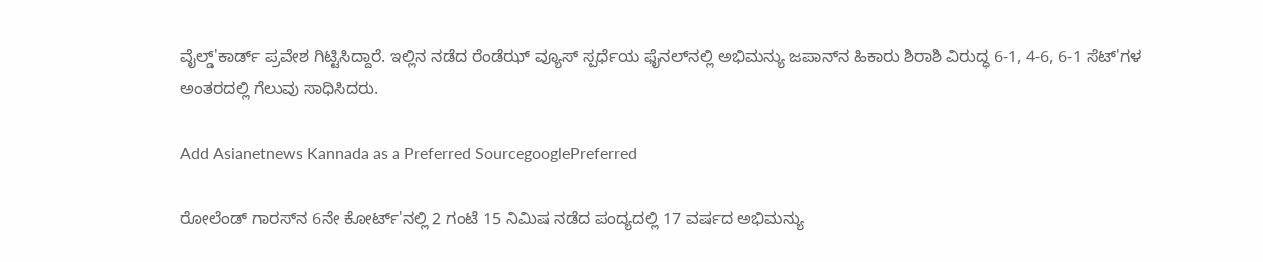ವೈಲ್ಡ್‌'ಕಾರ್ಡ್‌ ಪ್ರವೇಶ ಗಿಟ್ಟಿಸಿದ್ದಾರೆ. ಇಲ್ಲಿನ ನಡೆದ ರೆಂಡೆಝ್‌ ವ್ಯೂಸ್‌ ಸ್ಪರ್ಧೆಯ ಫೈನಲ್‌ನಲ್ಲಿ ಅಭಿಮನ್ಯು ಜಪಾನ್‌ನ ಹಿಕಾರು ಶಿರಾಶಿ ವಿರುದ್ಧ 6-1, 4-6, 6-1 ಸೆಟ್‌'ಗಳ ಅಂತರದಲ್ಲಿ ಗೆಲುವು ಸಾಧಿಸಿದರು.

Add Asianetnews Kannada as a Preferred SourcegooglePreferred

ರೋಲೆಂಡ್‌ ಗಾರಸ್‌ನ 6ನೇ ಕೋರ್ಟ್‌'ನಲ್ಲಿ 2 ಗಂಟೆ 15 ನಿಮಿಷ ನಡೆದ ಪಂದ್ಯದಲ್ಲಿ 17 ವರ್ಷದ ಅಭಿಮನ್ಯು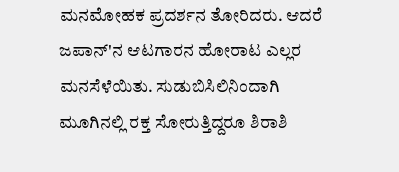ಮನಮೋಹಕ ಪ್ರದರ್ಶನ ತೋರಿದರು. ಆದರೆ ಜಪಾನ್‌'ನ ಆಟಗಾರನ ಹೋರಾಟ ಎಲ್ಲರ ಮನಸೆಳೆಯಿತು. ಸುಡುಬಿಸಿಲಿನಿಂದಾಗಿ ಮೂಗಿನಲ್ಲಿ ರಕ್ತ ಸೋರುತ್ತಿದ್ದರೂ ಶಿರಾಶಿ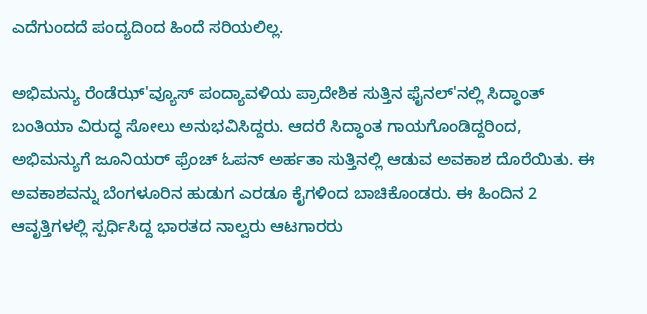ಎದೆಗುಂದದೆ ಪಂದ್ಯದಿಂದ ಹಿಂದೆ ಸರಿಯಲಿಲ್ಲ.

ಅಭಿಮನ್ಯು ರೆಂಡೆಝ್‌'ವ್ಯೂಸ್‌ ಪಂದ್ಯಾವಳಿಯ ಪ್ರಾದೇಶಿಕ ಸುತ್ತಿನ ಫೈನಲ್‌'ನಲ್ಲಿ ಸಿದ್ಧಾಂತ್ ಬಂತಿಯಾ ವಿರುದ್ಧ ಸೋಲು ಅನುಭವಿಸಿದ್ದರು. ಆದರೆ ಸಿದ್ಧಾಂತ ಗಾಯಗೊಂಡಿದ್ದರಿಂದ, ಅಭಿಮನ್ಯುಗೆ ಜೂನಿಯರ್‌ ಫ್ರೆಂಚ್‌ ಓಪನ್‌ ಅರ್ಹತಾ ಸುತ್ತಿನಲ್ಲಿ ಆಡುವ ಅವಕಾಶ ದೊರೆಯಿತು. ಈ ಅವಕಾಶವನ್ನು ಬೆಂಗಳೂರಿನ ಹುಡುಗ ಎರಡೂ ಕೈಗಳಿಂದ ಬಾಚಿಕೊಂಡರು. ಈ ಹಿಂದಿನ 2 ಆವೃತ್ತಿಗಳಲ್ಲಿ ಸ್ಪರ್ಧಿಸಿದ್ದ ಭಾರತದ ನಾಲ್ವರು ಆಟಗಾರರು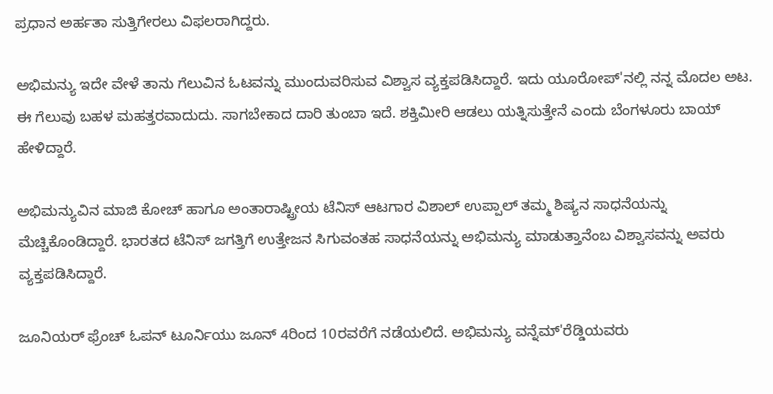ಪ್ರಧಾನ ಅರ್ಹತಾ ಸುತ್ತಿಗೇರಲು ವಿಫಲರಾಗಿದ್ದರು.

ಅಭಿಮನ್ಯು ಇದೇ ವೇಳೆ ತಾನು ಗೆಲುವಿನ ಓಟವನ್ನು ಮುಂದುವರಿಸುವ ವಿಶ್ವಾಸ ವ್ಯಕ್ತಪಡಿಸಿದ್ದಾರೆ. ಇದು ಯೂರೋಪ್'ನಲ್ಲಿ ನನ್ನ ಮೊದಲ ಅಟ. ಈ ಗೆಲುವು ಬಹಳ ಮಹತ್ತರವಾದುದು. ಸಾಗಬೇಕಾದ ದಾರಿ ತುಂಬಾ ಇದೆ. ಶಕ್ತಿಮೀರಿ ಆಡಲು ಯತ್ನಿಸುತ್ತೇನೆ ಎಂದು ಬೆಂಗಳೂರು ಬಾಯ್ ಹೇಳಿದ್ದಾರೆ.

ಅಭಿಮನ್ಯುವಿನ ಮಾಜಿ ಕೋಚ್ ಹಾಗೂ ಅಂತಾರಾಷ್ಟ್ರೀಯ ಟೆನಿಸ್ ಆಟಗಾರ ವಿಶಾಲ್ ಉಪ್ಪಾಲ್ ತಮ್ಮ ಶಿಷ್ಯನ ಸಾಧನೆಯನ್ನು ಮೆಚ್ಚಿಕೊಂಡಿದ್ದಾರೆ. ಭಾರತದ ಟೆನಿಸ್ ಜಗತ್ತಿಗೆ ಉತ್ತೇಜನ ಸಿಗುವಂತಹ ಸಾಧನೆಯನ್ನು ಅಭಿಮನ್ಯು ಮಾಡುತ್ತಾನೆಂಬ ವಿಶ್ವಾಸವನ್ನು ಅವರು ವ್ಯಕ್ತಪಡಿಸಿದ್ದಾರೆ.

ಜೂನಿಯರ್ ಫ್ರೆಂಚ್ ಓಪನ್ ಟೂರ್ನಿಯು ಜೂನ್ 4ರಿಂದ 10ರವರೆಗೆ ನಡೆಯಲಿದೆ. ಅಭಿಮನ್ಯು ವನ್ನೆಮ್'ರೆಡ್ಡಿಯವರು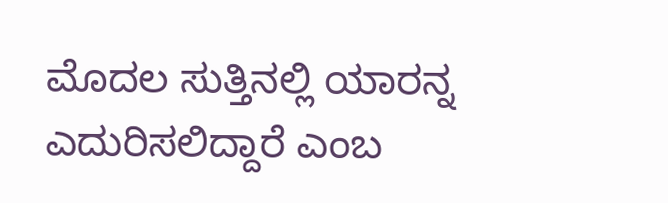ಮೊದಲ ಸುತ್ತಿನಲ್ಲಿ ಯಾರನ್ನ ಎದುರಿಸಲಿದ್ದಾರೆ ಎಂಬ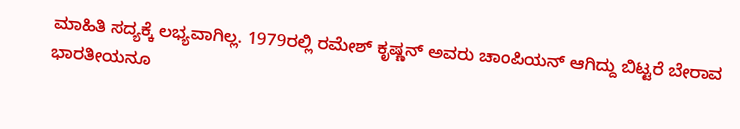ಮಾಹಿತಿ ಸದ್ಯಕ್ಕೆ ಲಭ್ಯವಾಗಿಲ್ಲ. 1979ರಲ್ಲಿ ರಮೇಶ್ ಕೃಷ್ಣನ್ ಅವರು ಚಾಂಪಿಯನ್ ಆಗಿದ್ದು ಬಿಟ್ಟರೆ ಬೇರಾವ ಭಾರತೀಯನೂ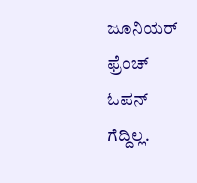ಜೂನಿಯರ್ ಫ್ರೆಂಚ್ ಓಪನ್ ಗೆದ್ದಿಲ್ಲ.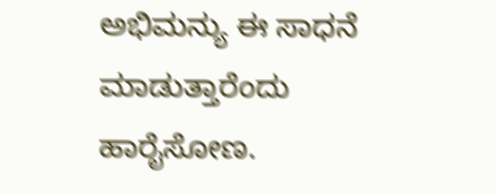ಅಭಿಮನ್ಯು ಈ ಸಾಧನೆ ಮಾಡುತ್ತಾರೆಂದು ಹಾರೈಸೋಣ.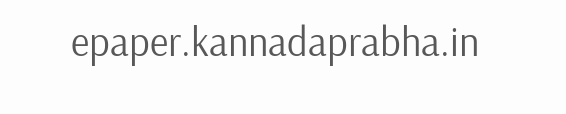epaper.kannadaprabha.in